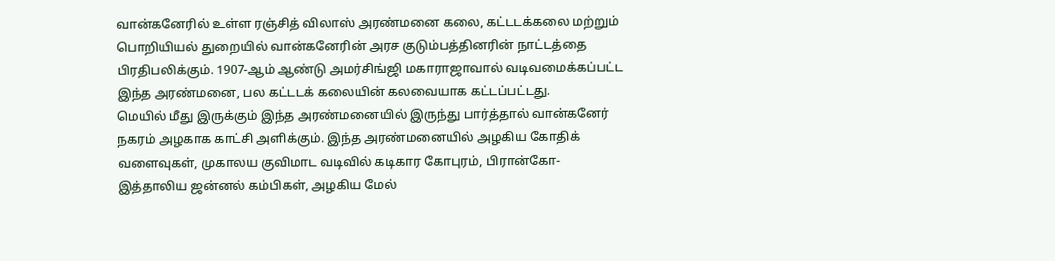வான்கனேரில் உள்ள ரஞ்சித் விலாஸ் அரண்மனை கலை, கட்டடக்கலை மற்றும் பொறியியல் துறையில் வான்கனேரின் அரச குடும்பத்தினரின் நாட்டத்தை பிரதிபலிக்கும். 1907-ஆம் ஆண்டு அமர்சிங்ஜி மகாராஜாவால் வடிவமைக்கப்பட்ட இந்த அரண்மனை, பல கட்டடக் கலையின் கலவையாக கட்டப்பட்டது.
மெயில் மீது இருக்கும் இந்த அரண்மனையில் இருந்து பார்த்தால் வான்கனேர் நகரம் அழகாக காட்சி அளிக்கும். இந்த அரண்மனையில் அழகிய கோதிக் வளைவுகள், முகாலய குவிமாட வடிவில் கடிகார கோபுரம், பிரான்கோ-இத்தாலிய ஜன்னல் கம்பிகள், அழகிய மேல்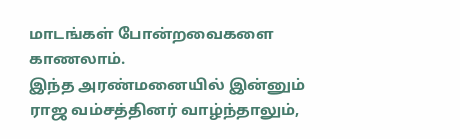மாடங்கள் போன்றவைகளை காணலாம்.
இந்த அரண்மனையில் இன்னும் ராஜ வம்சத்தினர் வாழ்ந்தாலும்,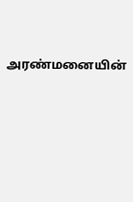அரண்மனையின்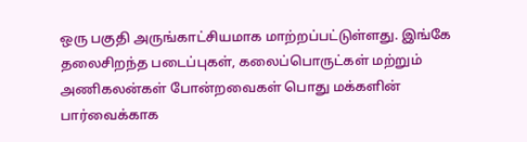ஒரு பகுதி அருங்காட்சியமாக மாற்றப்பட்டுள்ளது. இங்கே தலைசிறந்த படைப்புகள், கலைப்பொருட்கள் மற்றும் அணிகலன்கள் போன்றவைகள் பொது மக்களின் பார்வைக்காக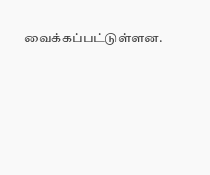வைக்கப்பட்டுள்ளன.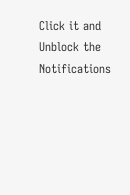Click it and Unblock the Notifications